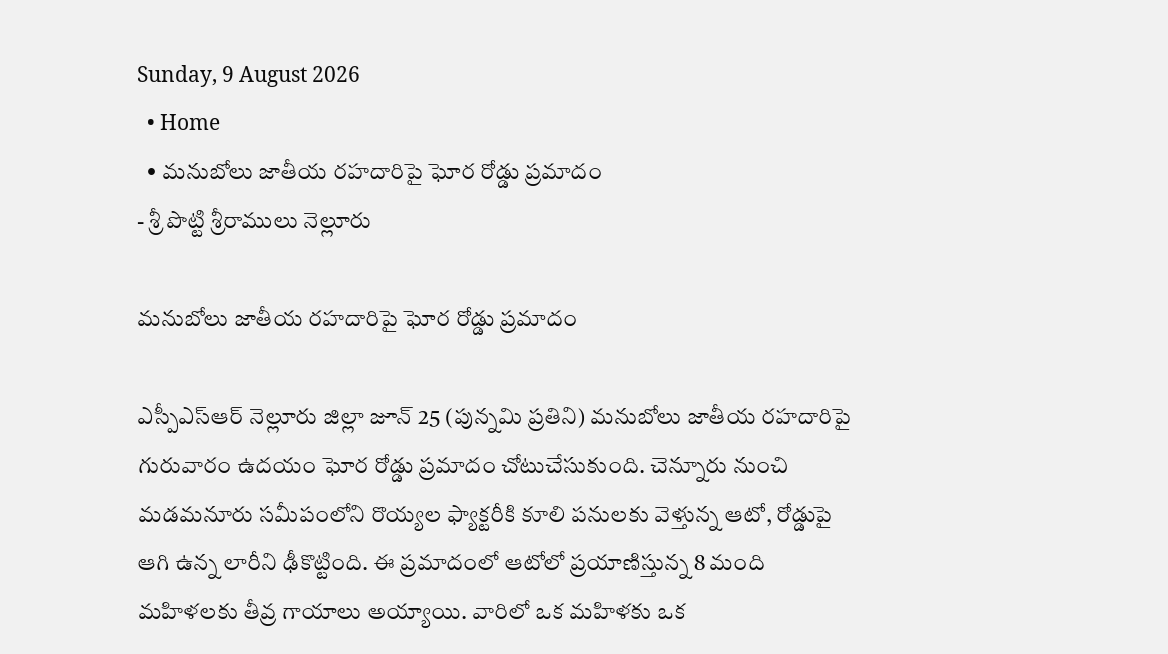Sunday, 9 August 2026
  • Home
  • మనుబోలు జాతీయ రహదారిపై ఘోర రోడ్డు ప్రమాదం
- శ్రీ పొట్టి శ్రీరాములు నెల్లూరు

మనుబోలు జాతీయ రహదారిపై ఘోర రోడ్డు ప్రమాదం

ఎస్పీఎస్ఆర్ నెల్లూరు జిల్లా జూన్ 25 (పున్నమి ప్రతిని) మనుబోలు జాతీయ రహదారిపై గురువారం ఉదయం ఘోర రోడ్డు ప్రమాదం చోటుచేసుకుంది. చెన్నూరు నుంచి మడమనూరు సమీపంలోని రొయ్యల ఫ్యాక్టరీకి కూలి పనులకు వెళ్తున్న ఆటో, రోడ్డుపై ఆగి ఉన్న లారీని ఢీకొట్టింది. ఈ ప్రమాదంలో ఆటోలో ప్రయాణిస్తున్న 8 మంది మహిళలకు తీవ్ర గాయాలు అయ్యాయి. వారిలో ఒక మహిళకు ఒక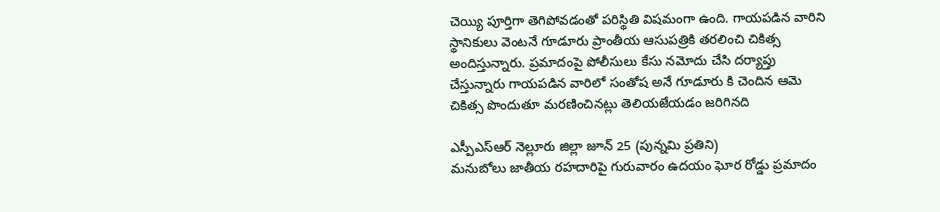చెయ్యి పూర్తిగా తెగిపోవడంతో పరిస్థితి విషమంగా ఉంది. గాయపడిన వారిని స్థానికులు వెంటనే గూడూరు ప్రాంతీయ ఆసుపత్రికి తరలించి చికిత్స అందిస్తున్నారు. ప్రమాదంపై పోలీసులు కేసు నమోదు చేసి దర్యాప్తు చేస్తున్నారు గాయపడిన వారిలో సంతోష అనే గూడూరు కి చెందిన ఆమె చికిత్స పొందుతూ మరణించినట్లు తెలియజేయడం జరిగినది

ఎస్పీఎస్ఆర్ నెల్లూరు జిల్లా జూన్ 25 (పున్నమి ప్రతిని)
మనుబోలు జాతీయ రహదారిపై గురువారం ఉదయం ఘోర రోడ్డు ప్రమాదం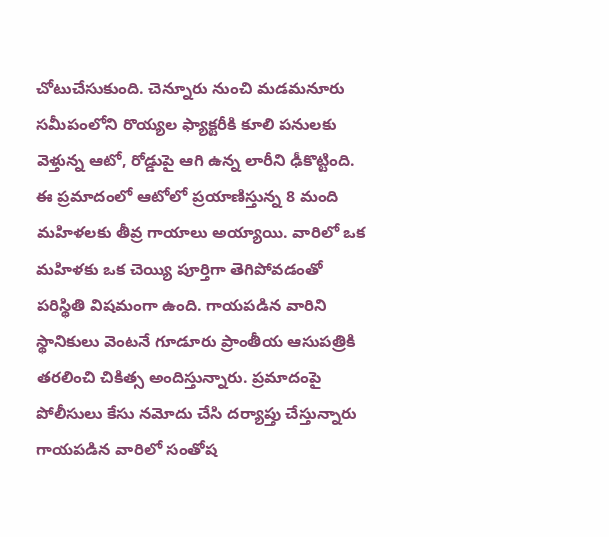చోటుచేసుకుంది. చెన్నూరు నుంచి మడమనూరు సమీపంలోని రొయ్యల ఫ్యాక్టరీకి కూలి పనులకు వెళ్తున్న ఆటో, రోడ్డుపై ఆగి ఉన్న లారీని ఢీకొట్టింది. ఈ ప్రమాదంలో ఆటోలో ప్రయాణిస్తున్న 8 మంది మహిళలకు తీవ్ర గాయాలు అయ్యాయి. వారిలో ఒక మహిళకు ఒక చెయ్యి పూర్తిగా తెగిపోవడంతో పరిస్థితి విషమంగా ఉంది. గాయపడిన వారిని స్థానికులు వెంటనే గూడూరు ప్రాంతీయ ఆసుపత్రికి తరలించి చికిత్స అందిస్తున్నారు. ప్రమాదంపై పోలీసులు కేసు నమోదు చేసి దర్యాప్తు చేస్తున్నారు గాయపడిన వారిలో సంతోష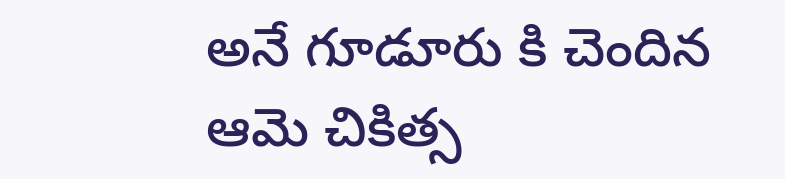అనే గూడూరు కి చెందిన ఆమె చికిత్స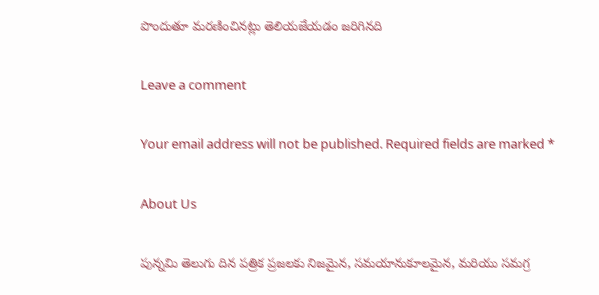పొందుతూ మరణించినట్లు తెలియజేయడం జరిగినది

Leave a comment

Your email address will not be published. Required fields are marked *

About Us

పున్నమి తెలుగు దిన పత్రిక ప్రజలకు నిజమైన, సమయానుకూలమైన, మరియు సమగ్ర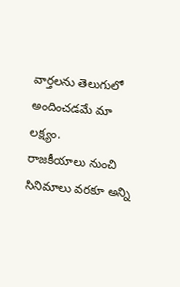వార్తలను తెలుగులో అందించడమే మా లక్ష్యం.
రాజకీయాలు నుంచి సినిమాలు వరకూ అన్ని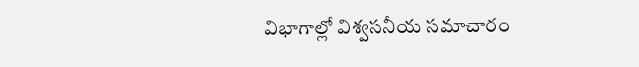విభాగాల్లో విశ్వసనీయ సమాచారం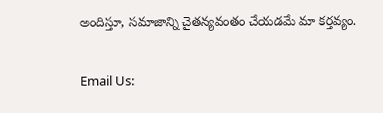అందిస్తూ, సమాజాన్ని చైతన్యవంతం చేయడమే మా కర్తవ్యం.

Email Us: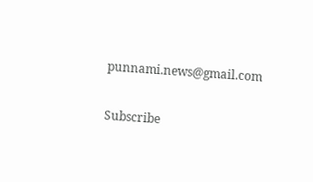punnami.news@gmail.com

Subscribe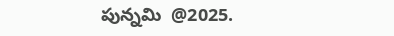పున్నమి  @2025.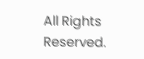All Rights Reserved.